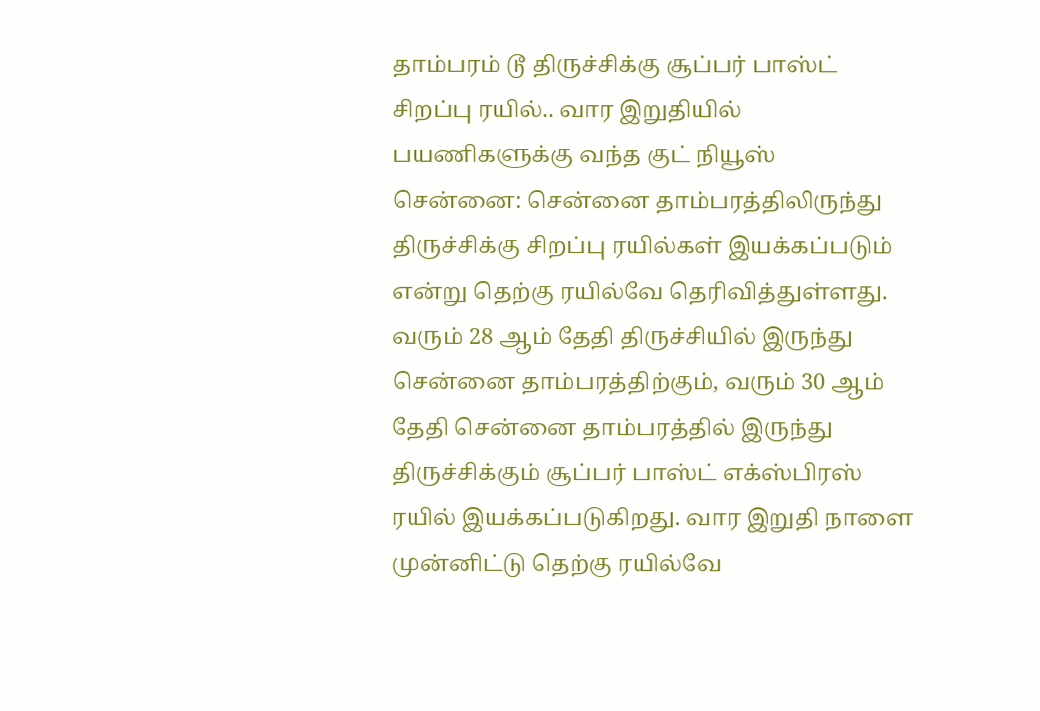தாம்பரம் டூ திருச்சிக்கு சூப்பர் பாஸ்ட் சிறப்பு ரயில்.. வார இறுதியில் பயணிகளுக்கு வந்த குட் நியூஸ்
சென்னை: சென்னை தாம்பரத்திலிருந்து திருச்சிக்கு சிறப்பு ரயில்கள் இயக்கப்படும் என்று தெற்கு ரயில்வே தெரிவித்துள்ளது. வரும் 28 ஆம் தேதி திருச்சியில் இருந்து சென்னை தாம்பரத்திற்கும், வரும் 30 ஆம் தேதி சென்னை தாம்பரத்தில் இருந்து திருச்சிக்கும் சூப்பர் பாஸ்ட் எக்ஸ்பிரஸ் ரயில் இயக்கப்படுகிறது. வார இறுதி நாளை முன்னிட்டு தெற்கு ரயில்வே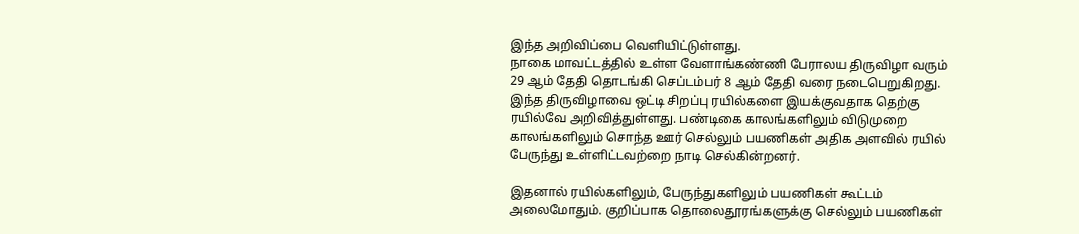இந்த அறிவிப்பை வெளியிட்டுள்ளது.
நாகை மாவட்டத்தில் உள்ள வேளாங்கண்ணி பேராலய திருவிழா வரும் 29 ஆம் தேதி தொடங்கி செப்டம்பர் 8 ஆம் தேதி வரை நடைபெறுகிறது. இந்த திருவிழாவை ஒட்டி சிறப்பு ரயில்களை இயக்குவதாக தெற்கு ரயில்வே அறிவித்துள்ளது. பண்டிகை காலங்களிலும் விடுமுறை காலங்களிலும் சொந்த ஊர் செல்லும் பயணிகள் அதிக அளவில் ரயில் பேருந்து உள்ளிட்டவற்றை நாடி செல்கின்றனர்.

இதனால் ரயில்களிலும், பேருந்துகளிலும் பயணிகள் கூட்டம் அலைமோதும். குறிப்பாக தொலைதூரங்களுக்கு செல்லும் பயணிகள்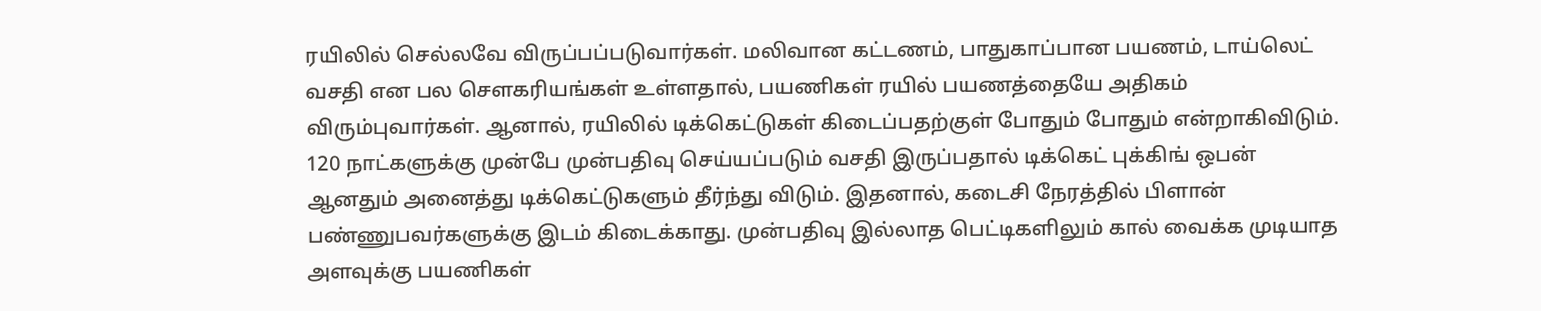ரயிலில் செல்லவே விருப்பப்படுவார்கள். மலிவான கட்டணம், பாதுகாப்பான பயணம், டாய்லெட் வசதி என பல சௌகரியங்கள் உள்ளதால், பயணிகள் ரயில் பயணத்தையே அதிகம் விரும்புவார்கள். ஆனால், ரயிலில் டிக்கெட்டுகள் கிடைப்பதற்குள் போதும் போதும் என்றாகிவிடும்.
120 நாட்களுக்கு முன்பே முன்பதிவு செய்யப்படும் வசதி இருப்பதால் டிக்கெட் புக்கிங் ஒபன் ஆனதும் அனைத்து டிக்கெட்டுகளும் தீர்ந்து விடும். இதனால், கடைசி நேரத்தில் பிளான் பண்ணுபவர்களுக்கு இடம் கிடைக்காது. முன்பதிவு இல்லாத பெட்டிகளிலும் கால் வைக்க முடியாத அளவுக்கு பயணிகள்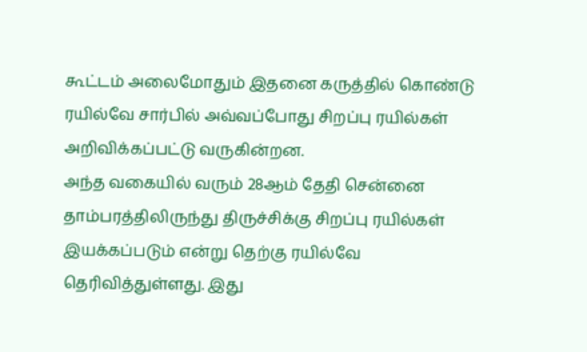கூட்டம் அலைமோதும் இதனை கருத்தில் கொண்டு ரயில்வே சார்பில் அவ்வப்போது சிறப்பு ரயில்கள் அறிவிக்கப்பட்டு வருகின்றன.
அந்த வகையில் வரும் 28ஆம் தேதி சென்னை தாம்பரத்திலிருந்து திருச்சிக்கு சிறப்பு ரயில்கள் இயக்கப்படும் என்று தெற்கு ரயில்வே தெரிவித்துள்ளது. இது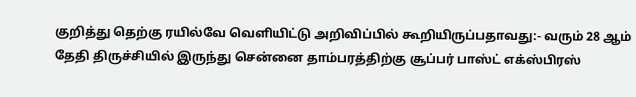குறித்து தெற்கு ரயில்வே வெளியிட்டு அறிவிப்பில் கூறியிருப்பதாவது:- வரும் 28 ஆம் தேதி திருச்சியில் இருந்து சென்னை தாம்பரத்திற்கு சூப்பர் பாஸ்ட் எக்ஸ்பிரஸ்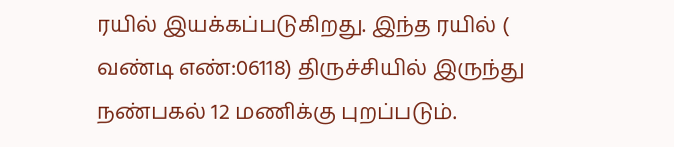ரயில் இயக்கப்படுகிறது. இந்த ரயில் ( வண்டி எண்:06118) திருச்சியில் இருந்து நண்பகல் 12 மணிக்கு புறப்படும்.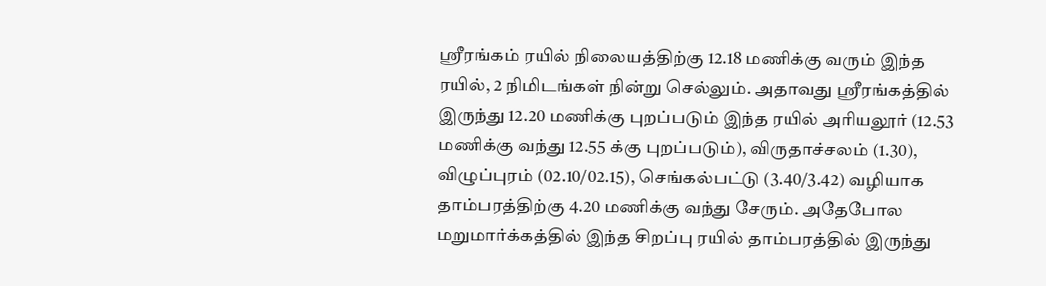ஸ்ரீரங்கம் ரயில் நிலையத்திற்கு 12.18 மணிக்கு வரும் இந்த ரயில், 2 நிமிடங்கள் நின்று செல்லும். அதாவது ஸ்ரீரங்கத்தில் இருந்து 12.20 மணிக்கு புறப்படும் இந்த ரயில் அரியலூர் (12.53 மணிக்கு வந்து 12.55 க்கு புறப்படும்), விருதாச்சலம் (1.30), விழுப்புரம் (02.10/02.15), செங்கல்பட்டு (3.40/3.42) வழியாக தாம்பரத்திற்கு 4.20 மணிக்கு வந்து சேரும். அதேபோல மறுமார்க்கத்தில் இந்த சிறப்பு ரயில் தாம்பரத்தில் இருந்து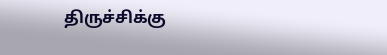திருச்சிக்கு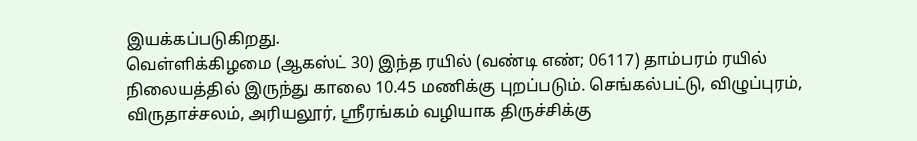இயக்கப்படுகிறது.
வெள்ளிக்கிழமை (ஆகஸ்ட் 30) இந்த ரயில் (வண்டி எண்; 06117) தாம்பரம் ரயில் நிலையத்தில் இருந்து காலை 10.45 மணிக்கு புறப்படும். செங்கல்பட்டு, விழுப்புரம், விருதாச்சலம், அரியலூர், ஸ்ரீரங்கம் வழியாக திருச்சிக்கு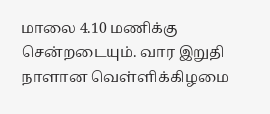மாலை 4.10 மணிக்கு சென்றடையும். வார இறுதி நாளான வெள்ளிக்கிழமை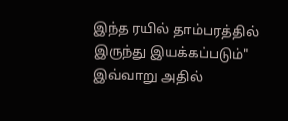இந்த ரயில் தாம்பரத்தில் இருந்து இயக்கப்படும்" இவ்வாறு அதில்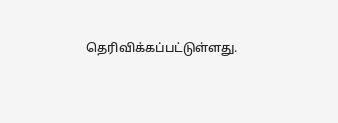தெரிவிக்கப்பட்டுள்ளது.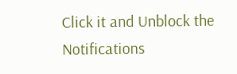Click it and Unblock the Notifications